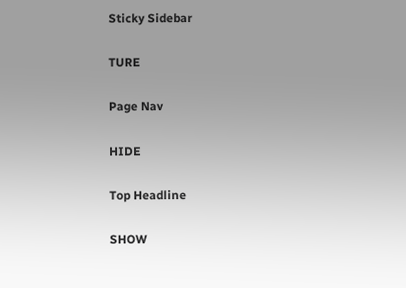Sticky Sidebar

TURE

Page Nav

HIDE

Top Headline

SHOW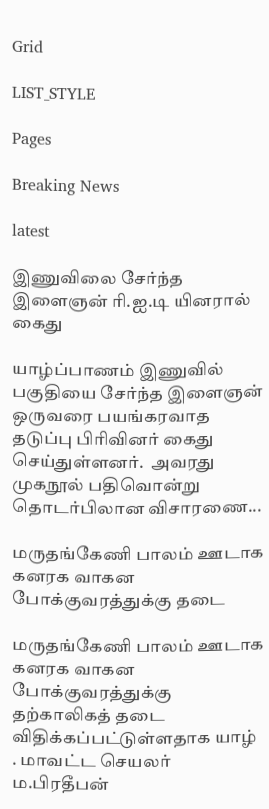Grid

LIST_STYLE

Pages

Breaking News

latest

இணுவிலை சேர்ந்த இளைஞன் ரி.ஐ.டி யினரால் கைது

யாழ்ப்பாணம் இணுவில் பகுதியை சேர்ந்த இளைஞன் ஒருவரை பயங்கரவாத தடுப்பு பிரிவினர் கைது செய்துள்ளனர்.  அவரது முகநூல் பதிவொன்று தொடர்பிலான விசாரணை...

மருதங்கேணி பாலம் ஊடாக கனரக வாகன போக்குவரத்துக்கு தடை

மருதங்கேணி பாலம் ஊடாக கனரக வாகன போக்குவரத்துக்கு தற்காலிகத் தடை விதிக்கப்பட்டுள்ளதாக யாழ் . மாவட்ட செயலர் ம.பிரதீபன்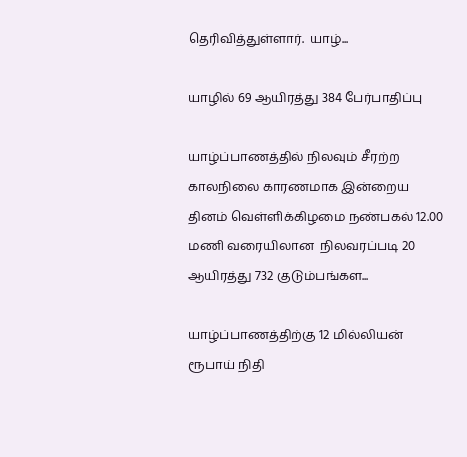தெரிவித்துள்ளார்.  யாழ்...

யாழில் 69 ஆயிரத்து 384 பேர்பாதிப்பு

யாழ்ப்பாணத்தில் நிலவும் சீரற்ற காலநிலை காரணமாக இன்றைய தினம் வெள்ளிக்கிழமை நண்பகல் 12.00 மணி வரையிலான  நிலவரப்படி 20 ஆயிரத்து 732 குடும்பங்கள...

யாழ்ப்பாணத்திற்கு 12 மில்லியன் ரூபாய் நிதி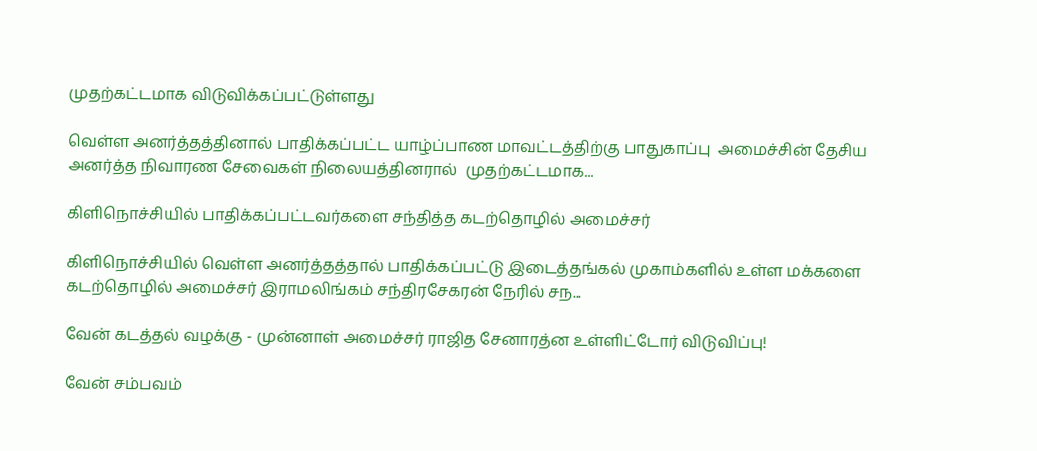முதற்கட்டமாக விடுவிக்கப்பட்டுள்ளது

வெள்ள அனர்த்தத்தினால் பாதிக்கப்பட்ட யாழ்ப்பாண மாவட்டத்திற்கு பாதுகாப்பு  அமைச்சின் தேசிய அனர்த்த நிவாரண சேவைகள் நிலையத்தினரால்  முதற்கட்டமாக...

கிளிநொச்சியில் பாதிக்கப்பட்டவர்களை சந்தித்த கடற்தொழில் அமைச்சர்

கிளிநொச்சியில் வெள்ள அனர்த்தத்தால் பாதிக்கப்பட்டு இடைத்தங்கல் முகாம்களில் உள்ள மக்களை கடற்தொழில் அமைச்சர் இராமலிங்கம் சந்திரசேகரன் நேரில் சந...

வேன் கடத்தல் வழக்கு - முன்னாள் அமைச்சர் ராஜித சேனாரத்ன உள்ளிட்டோர் விடுவிப்பு!

வேன் சம்பவம்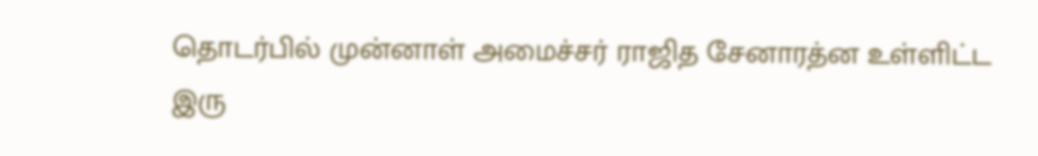தொடர்பில் முன்னாள் அமைச்சர் ராஜித சேனாரத்ன உள்ளிட்ட இரு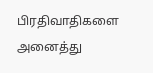பிரதிவாதிகளை அனைத்து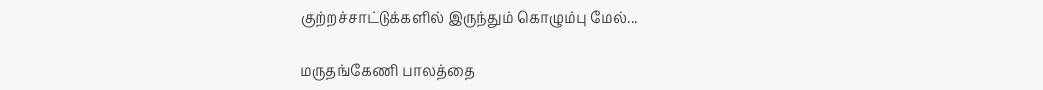குற்றச்சாட்டுக்களில் இருந்தும் கொழும்பு மேல்...

மருதங்கேணி பாலத்தை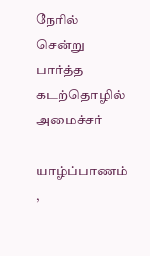நேரில் சென்று பார்த்த கடற்தொழில் அமைச்சர்

யாழ்ப்பாணம் ,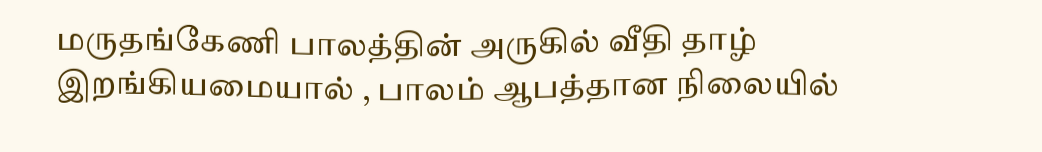மருதங்கேணி பாலத்தின் அருகில் வீதி தாழ் இறங்கியமையால் , பாலம் ஆபத்தான நிலையில்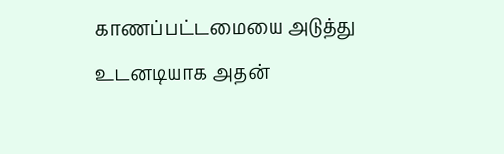காணப்பட்டமையை அடுத்து உடனடியாக அதன்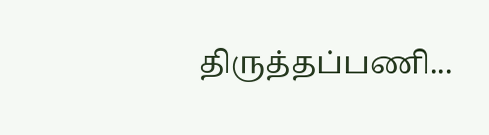திருத்தப்பணி...